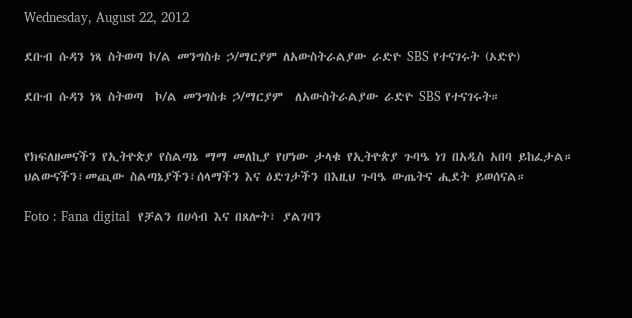Wednesday, August 22, 2012

ደቡብ ሱዳን ነጻ ስትወጣ ኮ/ል መንግስቱ ኃ/ማርያም ለአውስትራልያው ራድዮ SBS የተናገሩት (ኦድዮ)

ደቡብ ሱዳን ነጻ ስትወጣ  ኮ/ል መንግስቱ ኃ/ማርያም  ለአውስትራልያው ራድዮ SBS የተናገሩት።


የክፍለዘመናችን የኢትዮጵያ የስልጣኔ ማማ መለኪያ የሆነው ታላቁ የኢትዮጵያ ጉባዔ ነገ በአዲስ አበባ ይከፈታል። ህልውናችን፣መጪው ስልጣኔያችን፣ሰላማችን እና ዕድገታችን በእዚህ ጉባዔ ውጤትና ሒደት ይወሰናል።

Foto : Fana digital  የቻልን በሀሳብ እና በጸሎት፣ ያልገባን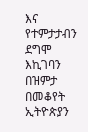እና የተምታታብን ደግሞ እኪገባን በዝምታ በመቆየት ኢትዮጵያን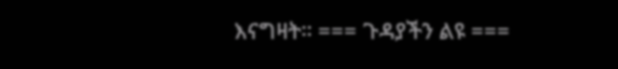እናግዛት። === ጉዳያችን ልዩ ===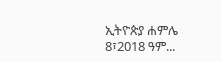ኢትዮጵያ ሐምሌ 8፣2018 ዓም...